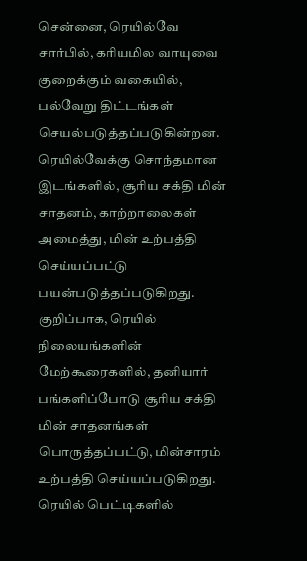சென்னை, ரெயில்வே சார்பில், கரியமில வாயுவை குறைக்கும் வகையில், பல்வேறு திட்டங்கள் செயல்படுத்தப்படுகின்றன. ரெயில்வேக்கு சொந்தமான இடங்களில், சூரிய சக்தி மின் சாதனம், காற்றாலைகள் அமைத்து, மின் உற்பத்தி செய்யப்பட்டு பயன்படுத்தப்படுகிறது. குறிப்பாக, ரெயில் நிலையங்களின் மேற்கூரைகளில், தனியார் பங்களிப்போடு சூரிய சக்தி மின் சாதனங்கள் பொருத்தப்பட்டு, மின்சாரம் உற்பத்தி செய்யப்படுகிறது. ரெயில் பெட்டிகளில்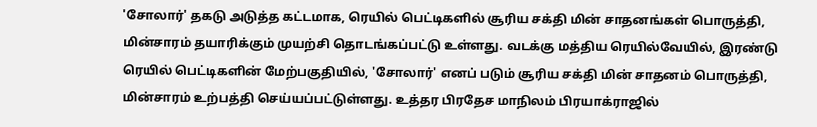'சோலார்' தகடு அடுத்த கட்டமாக, ரெயில் பெட்டிகளில் சூரிய சக்தி மின் சாதனங்கள் பொருத்தி, மின்சாரம் தயாரிக்கும் முயற்சி தொடங்கப்பட்டு உள்ளது. வடக்கு மத்திய ரெயில்வேயில், இரண்டு ரெயில் பெட்டிகளின் மேற்பகுதியில், 'சோலார்' எனப் படும் சூரிய சக்தி மின் சாதனம் பொருத்தி, மின்சாரம் உற்பத்தி செய்யப்பட்டுள்ளது. உத்தர பிரதேச மாநிலம் பிரயாக்ராஜில்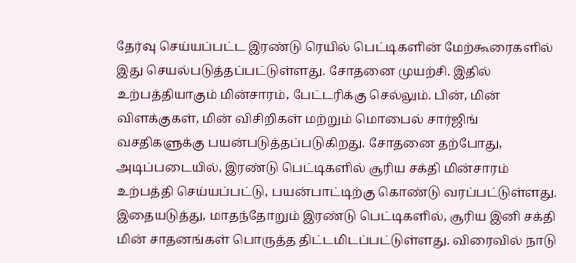தேர்வு செய்யப்பட்ட இரண்டு ரெயில் பெட்டிகளின் மேற்கூரைகளில் இது செயல்படுத்தப்பட்டுள்ளது. சோதனை முயற்சி. இதில் உற்பத்தியாகும் மின்சாரம், பேட்டரிக்கு செல்லும். பின், மின் விளக்குகள், மின் விசிறிகள் மற்றும் மொபைல் சார்ஜிங் வசதிகளுக்கு பயன்படுத்தப்படுகிறது. சோதனை தற்போது, அடிப்படையில், இரண்டு பெட்டிகளில் சூரிய சக்தி மின்சாரம் உற்பத்தி செய்யப்பட்டு, பயன்பாட்டிற்கு கொண்டு வரப்பட்டுள்ளது. இதையடுத்து, மாதந்தோறும் இரண்டு பெட்டிகளில், சூரிய இனி சக்தி மின் சாதனங்கள் பொருத்த திட்டமிடப்பட்டுள்ளது. விரைவில் நாடு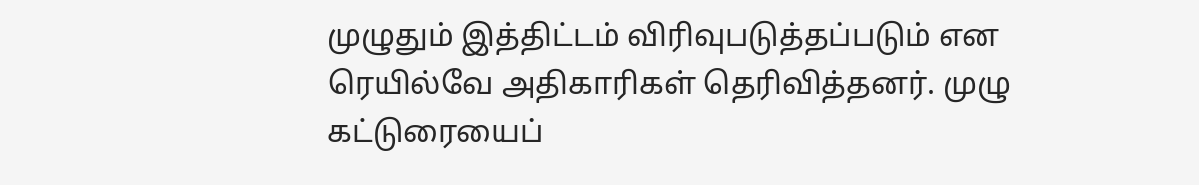முழுதும் இத்திட்டம் விரிவுபடுத்தப்படும் என ரெயில்வே அதிகாரிகள் தெரிவித்தனர். முழு கட்டுரையைப்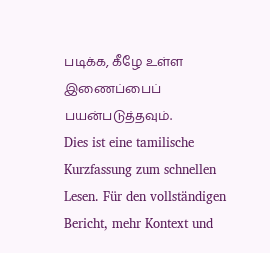படிக்க, கீழே உள்ள இணைப்பைப் பயன்படுத்தவும்.
Dies ist eine tamilische Kurzfassung zum schnellen Lesen. Für den vollständigen Bericht, mehr Kontext und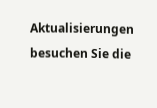Aktualisierungen besuchen Sie die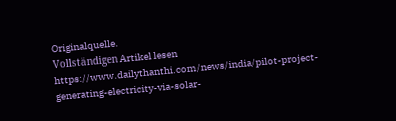Originalquelle.
Vollständigen Artikel lesen
https://www.dailythanthi.com/news/india/pilot-project-generating-electricity-via-solar-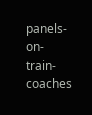panels-on-train-coaches